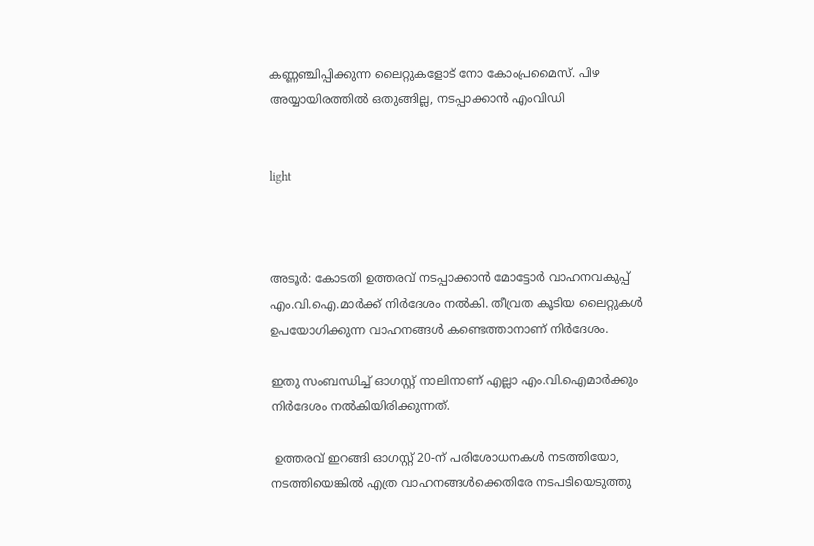കണ്ണഞ്ചിപ്പിക്കുന്ന ലൈറ്റുകളോട് നോ കോംപ്രമൈസ്. പിഴ അയ്യായിരത്തില്‍ ഒതുങ്ങില്ല, നടപ്പാക്കാന്‍ എംവിഡി


light



അടൂര്‍: കോടതി ഉത്തരവ് നടപ്പാക്കാന്‍ മോട്ടോര്‍ വാഹനവകുപ്പ് എം.വി.ഐ.മാര്‍ക്ക് നിര്‍ദേശം നല്‍കി. തീവ്രത കൂടിയ ലൈറ്റുകള്‍ ഉപയോഗിക്കുന്ന വാഹനങ്ങള്‍ കണ്ടെത്താനാണ് നിര്‍ദേശം.

ഇതു സംബന്ധിച്ച് ഓഗസ്റ്റ് നാലിനാണ് എല്ലാ എം.വി.ഐമാര്‍ക്കും നിര്‍ദേശം നല്‍കിയിരിക്കുന്നത്.

 ഉത്തരവ് ഇറങ്ങി ഓഗസ്റ്റ് 20-ന് പരിശോധനകള്‍ നടത്തിയോ, നടത്തിയെങ്കില്‍ എത്ര വാഹനങ്ങള്‍ക്കെതിരേ നടപടിയെടുത്തു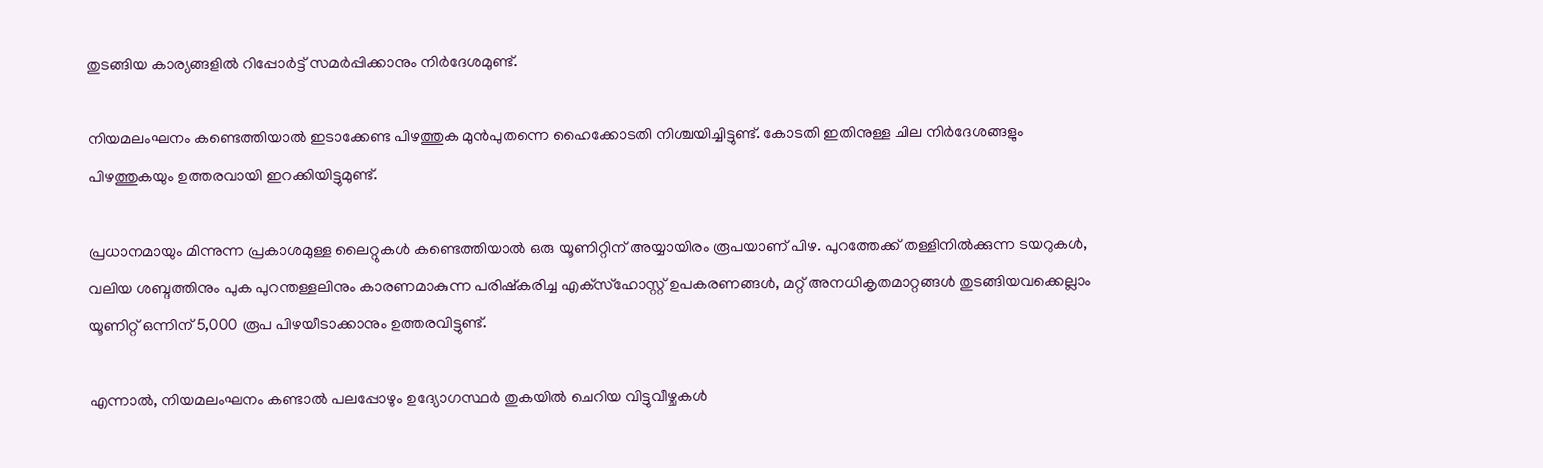തുടങ്ങിയ കാര്യങ്ങളില്‍ റിപ്പോര്‍ട്ട് സമര്‍പ്പിക്കാനും നിര്‍ദേശമുണ്ട്.

നിയമലംഘനം കണ്ടെത്തിയാല്‍ ഇടാക്കേണ്ട പിഴത്തുക മുന്‍പുതന്നെ ഹൈക്കോടതി നിശ്ചയിച്ചിട്ടുണ്ട്. കോടതി ഇതിനുള്ള ചില നിര്‍ദേശങ്ങളും പിഴത്തുകയും ഉത്തരവായി ഇറക്കിയിട്ടുമുണ്ട്.

പ്രധാനമായും മിന്നുന്ന പ്രകാശമുള്ള ലൈറ്റുകള്‍ കണ്ടെത്തിയാല്‍ ഒരു യൂണിറ്റിന് അയ്യായിരം രൂപയാണ് പിഴ. പുറത്തേക്ക് തള്ളിനില്‍ക്കുന്ന ടയറുകള്‍, വലിയ ശബ്ദത്തിനും പുക പുറന്തള്ളലിനും കാരണമാകുന്ന പരിഷ്‌കരിച്ച എക്‌സ്‌ഹോസ്റ്റ് ഉപകരണങ്ങള്‍, മറ്റ് അനധികൃതമാറ്റങ്ങള്‍ തുടങ്ങിയവക്കെല്ലാം യൂണിറ്റ് ഒന്നിന് 5,000 രൂപ പിഴയീടാക്കാനും ഉത്തരവിട്ടുണ്ട്.

എന്നാല്‍, നിയമലംഘനം കണ്ടാല്‍ പലപ്പോഴും ഉദ്യോഗസ്ഥര്‍ തുകയില്‍ ചെറിയ വിട്ടുവീഴ്ചകള്‍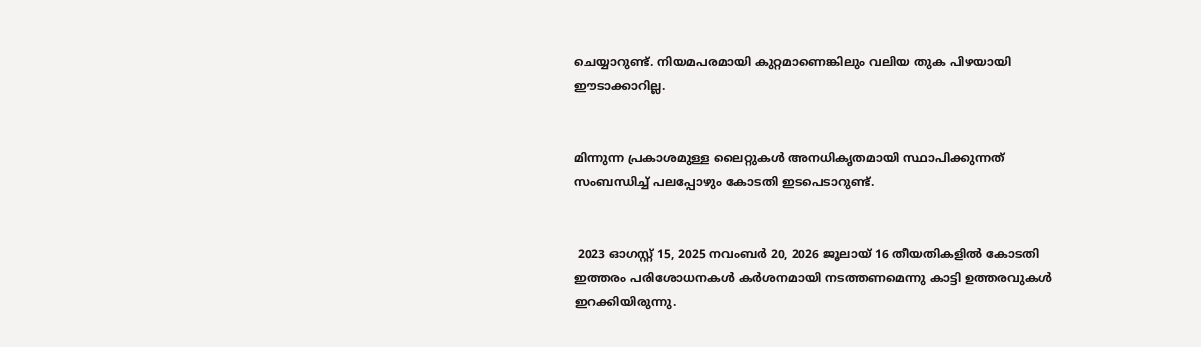ചെയ്യാറുണ്ട്. നിയമപരമായി കുറ്റമാണെങ്കിലും വലിയ തുക പിഴയായി ഈടാക്കാറില്ല.


മിന്നുന്ന പ്രകാശമുള്ള ലൈറ്റുകള്‍ അനധികൃതമായി സ്ഥാപിക്കുന്നത് സംബന്ധിച്ച് പലപ്പോഴും കോടതി ഇടപെടാറുണ്ട്.


 2023 ഓഗസ്റ്റ് 15, 2025 നവംബര്‍ 20, 2026 ജൂലായ് 16 തീയതികളില്‍ കോടതി ഇത്തരം പരിശോധനകള്‍ കര്‍ശനമായി നടത്തണമെന്നു കാട്ടി ഉത്തരവുകള്‍ ഇറക്കിയിരുന്നു.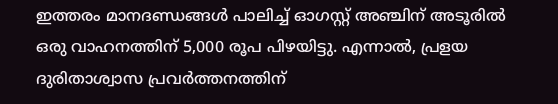ഇത്തരം മാനദണ്ഡങ്ങള്‍ പാലിച്ച് ഓഗസ്റ്റ് അഞ്ചിന് അടൂരില്‍ ഒരു വാഹനത്തിന് 5,000 രൂപ പിഴയിട്ടു. എന്നാല്‍, പ്രളയ ദുരിതാശ്വാസ പ്രവര്‍ത്തനത്തിന്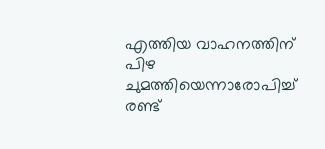എത്തിയ വാഹനത്തിന് പിഴ ചുമത്തിയെന്നാരോപിച്ച് രണ്ട്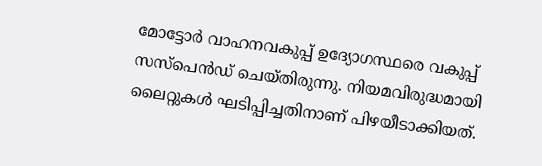മോട്ടോര്‍ വാഹനവകുപ്പ് ഉദ്യോഗസ്ഥരെ വകുപ്പ് സസ്പെന്‍ഡ് ചെയ്തിരുന്നു. നിയമവിരുദ്ധമായി ലൈറ്റുകള്‍ ഘടിപ്പിച്ചതിനാണ് പിഴയീടാക്കിയത്.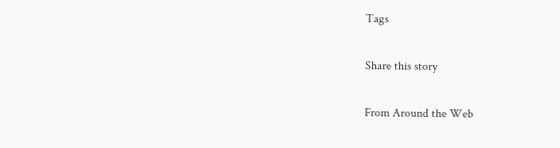Tags

Share this story

From Around the Web